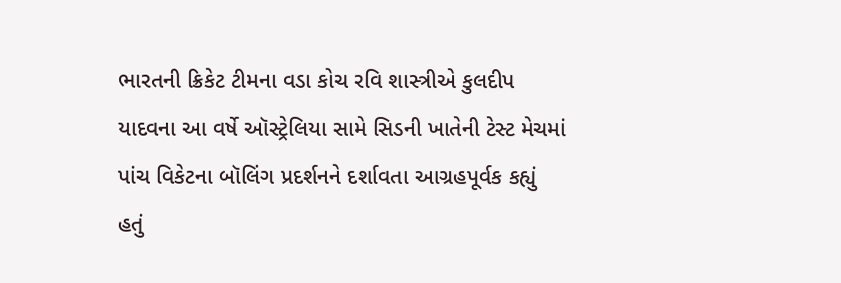ભારતની ક્રિકેટ ટીમના વડા કોચ રવિ શાસ્ત્રીએ કુલદીપ યાદવના આ વર્ષે ઑસ્ટ્રેલિયા સામે સિડની ખાતેની ટેસ્ટ મેચમાં પાંચ વિકેટના બૉલિંગ પ્રદર્શનને દર્શાવતા આગ્રહપૂર્વક કહ્યું હતું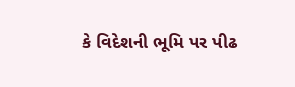કે વિદેશની ભૂમિ પર પીઢ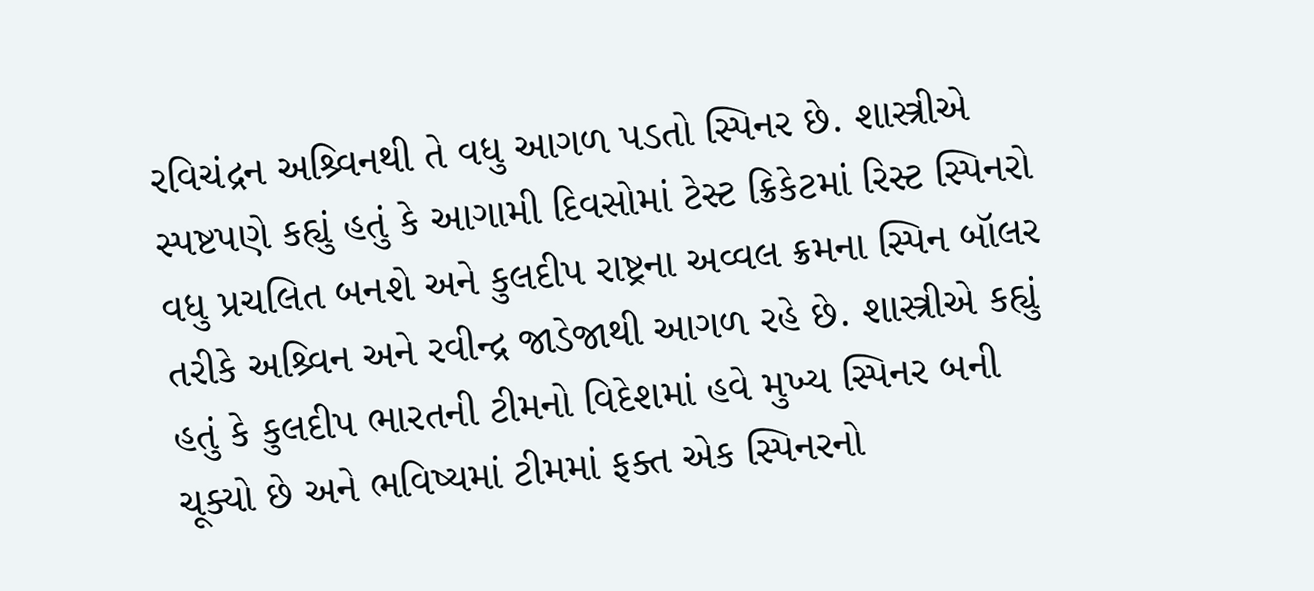રવિચંદ્રન અશ્ર્વિનથી તે વધુ આગળ પડતો સ્પિનર છે. શાસ્ત્રીએ સ્પષ્ટપણે કહ્યું હતું કે આગામી દિવસોમાં ટેસ્ટ ક્રિકેટમાં રિસ્ટ સ્પિનરો વધુ પ્રચલિત બનશે અને કુલદીપ રાષ્ટ્રના અવ્વલ ક્રમના સ્પિન બૉલર તરીકે અશ્ર્વિન અને રવીન્દ્ર જાડેજાથી આગળ રહે છે. શાસ્ત્રીએ કહ્યું હતું કે કુલદીપ ભારતની ટીમનો વિદેશમાં હવે મુખ્ય સ્પિનર બની ચૂક્યો છે અને ભવિષ્યમાં ટીમમાં ફક્ત એક સ્પિનરનો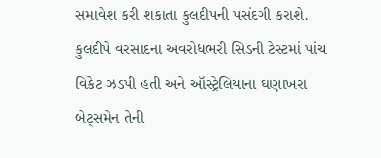સમાવેશ કરી શકાતા કુલદીપની પસંદગી કરાશે. કુલદીપે વરસાદના અવરોધભરી સિડની ટેસ્ટમાં પાંચ વિકેટ ઝડપી હતી અને ઑસ્ટ્રેલિયાના ઘણાખરા બેટ્સમેન તેની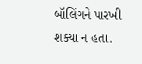બૉલિંગને પારખી શક્યા ન હતા.